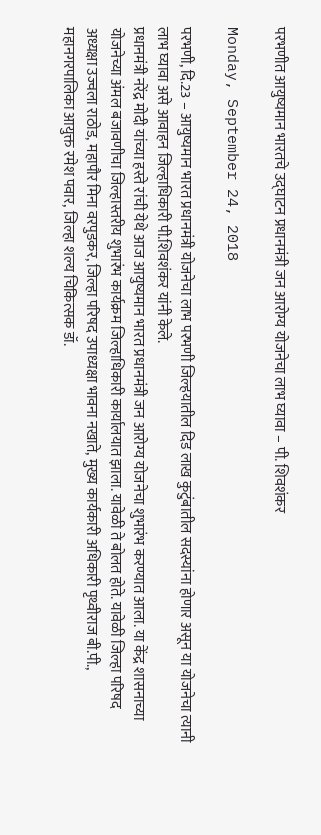परभणीत आयुष्यमान भारतचे उद्घाटन प्रधानमंत्री जन आरोग्य योजनेचा लाभ घ्यावा – पी. शिवशंकर

Monday, September 24, 2018

परभणी, दि.23 – आयुष्यमान भारत प्रधानमंत्री योजनेचा लाभ परभणी जिल्हयातील दिड लाख कुटुंबातील सदस्यांना होणार असून या योजनेचा त्यानी लाभ घ्यावा असे आवाहन जिल्हाधिकारी पी.शिवशंकर यांनी केले.
प्रधानमंत्री नरेंद्र मोदी यांच्या हस्ते रांची येथे आज आयुष्यमान भारत प्रधानमंत्री जन आरोग्य योजनेचा शुभारंभ करण्यात आला. या केंद्र शासनाच्या योजनेच्या अंमल बजावणीचा जिल्हास्तरीय शुभारंभ कार्यक्रम जिल्हाधिकारी कार्यालयात झाला. यावेळी ते बोलत होते. यावेळी जिल्हा परिषद अध्यक्षा उज्वला राठोड, महापौर मिना वरपुडकर, जिल्हा परिषद उपाध्यक्षा भावना नखाते, मुख्य कार्यकारी अधिकारी पृथ्वीराज बी.पी., महानगरपालिका आयुक्त रमेश पवार, जिल्हा शल्य चिकित्सक डॉ.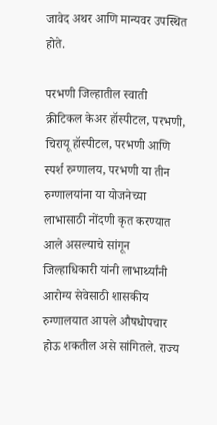जावेद अथर आणि मान्यवर उपस्थित होते.

परभणी जिल्हातील स्वाती क्रीटिकल केअर हॉस्पीटल, परभणी, चिरायू हॉस्पीटल, परभणी आणि स्पर्श रुग्णालय, परभणी या तीन रुग्णालयांना या योजनेच्या लाभासाठी नोंदणी कृत करण्यात आले असल्याचे सांगून जिल्हाधिकारी यांनी लाभार्थ्यांनी आरोग्य सेवेसाठी शासकीय रुग्णालयात आपले औषधोपचार होऊ शकतील असे सांगितले. राज्य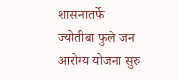शासनातर्फे ज्योतीबा फुले जन आरोग्य योजना सुरु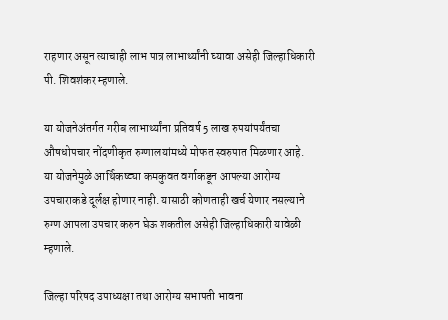राहणार असून त्याचाही लाभ पात्र लाभार्थ्यांनी घ्यावा असेही जिल्हाधिकारी पी. शिवशंकर म्हणाले.

या योजनेअंतर्गत गरीब लाभार्थ्यांना प्रतिवर्ष 5 लाख रुपयांपर्यंतचा औषधोपचार नोंदणीकृत रुग्णालयांमध्ये मोफत स्वरुपात मिळणार आहे. या योजनेमुळे आर्थिकष्ट्या कमकुवत वर्गाकडून आपल्या आरोग्य उपचाराकडे दूर्लक्ष होणार नाही. यासाठी कोणताही खर्च येणार नसल्याने रुग्ण आपला उपचार करुन घेऊ शकतील असेही जिल्हाधिकारी यावेळी म्हणाले.

जिल्हा परिषद उपाध्यक्षा तथा आरोग्य सभापती भावना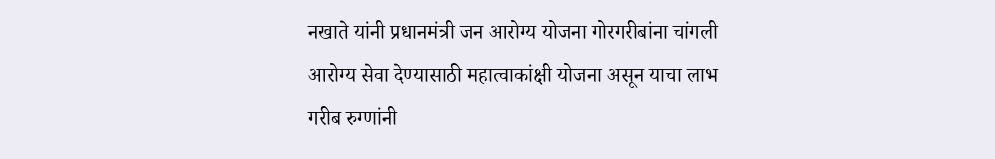नखाते यांनी प्रधानमंत्री जन आरोग्य योजना गोरगरीबांना चांगली आरोग्य सेवा देण्यासाठी महात्वाकांक्षी योजना असून याचा लाभ गरीब रुग्णांनी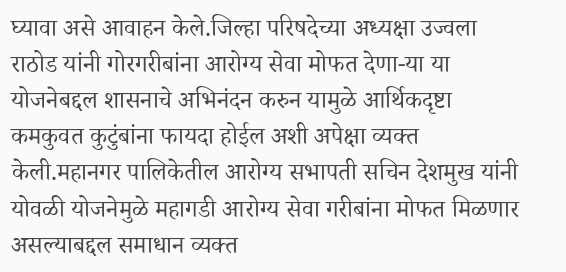घ्यावा असे आवाहन केले.जिल्हा परिषदेच्या अध्यक्षा उज्वला राठोड यांनी गोरगरीबांना आरोग्य सेवा मोफत देणा-या या योजनेबद्दल शासनाचे अभिनंदन करुन यामुळे आर्थिकदृष्टा कमकुवत कुटुंबांना फायदा होईल अशी अपेक्षा व्यक्त केली.महानगर पालिकेतील आरोग्य सभापती सचिन देशमुख यांनी योवळी योजनेमुळे महागडी आरोग्य सेवा गरीबांना मोफत मिळणार असल्याबद्दल समाधान व्यक्त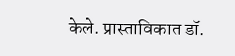केले. प्रास्ताविकात डॉ.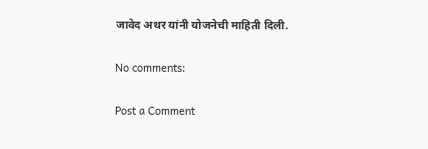जावेद अथर यांनी योजनेची माहिती दिली.

No comments:

Post a Comment